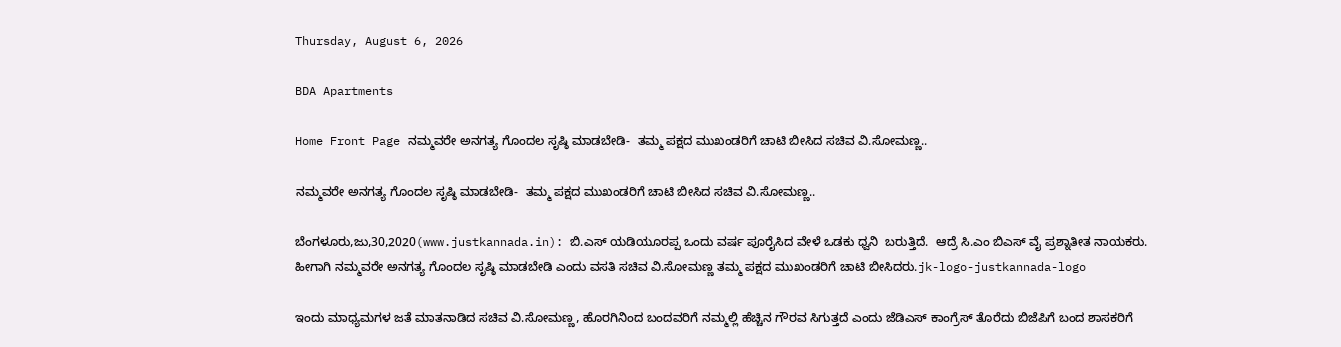Thursday, August 6, 2026

BDA Apartments

Home Front Page ನಮ್ಮವರೇ ಅನಗತ್ಯ ಗೊಂದಲ ಸೃಷ್ಠಿ ಮಾಡಬೇಡಿ-  ತಮ್ಮ ಪಕ್ಷದ ಮುಖಂಡರಿಗೆ ಚಾಟಿ ಬೀಸಿದ ಸಚಿವ ವಿ.ಸೋಮಣ್ಣ..

ನಮ್ಮವರೇ ಅನಗತ್ಯ ಗೊಂದಲ ಸೃಷ್ಠಿ ಮಾಡಬೇಡಿ-  ತಮ್ಮ ಪಕ್ಷದ ಮುಖಂಡರಿಗೆ ಚಾಟಿ ಬೀಸಿದ ಸಚಿವ ವಿ.ಸೋಮಣ್ಣ..

ಬೆಂಗಳೂರು,ಜು,30,2020(www.justkannada.in): ಬಿ.ಎಸ್ ಯಡಿಯೂರಪ್ಪ ಒಂದು ವರ್ಷ ಪೂರೈಸಿದ ವೇಳೆ ಒಡಕು ಧ್ವನಿ  ಬರುತ್ತಿದೆ.  ಆದ್ರೆ ಸಿ.ಎಂ ಬಿಎಸ್ ವೈ ಪ್ರಶ್ನಾತೀತ ನಾಯಕರು. ಹೀಗಾಗಿ ನಮ್ಮವರೇ ಅನಗತ್ಯ ಗೊಂದಲ ಸೃಷ್ಠಿ ಮಾಡಬೇಡಿ ಎಂದು ವಸತಿ ಸಚಿವ ವಿ.ಸೋಮಣ್ಣ ತಮ್ಮ ಪಕ್ಷದ ಮುಖಂಡರಿಗೆ ಚಾಟಿ ಬೀಸಿದರು.jk-logo-justkannada-logo

ಇಂದು ಮಾಧ್ಯಮಗಳ ಜತೆ ಮಾತನಾಡಿದ ಸಚಿವ ವಿ.ಸೋಮಣ್ಣ, ಹೊರಗಿನಿಂದ ಬಂದವರಿಗೆ ನಮ್ಮಲ್ಲಿ ಹೆಚ್ಚಿನ ಗೌರವ ಸಿಗುತ್ತದೆ ಎಂದು ಜೆಡಿಎಸ್ ಕಾಂಗ್ರೆಸ್ ತೊರೆದು ಬಿಜೆಪಿಗೆ ಬಂದ ಶಾಸಕರಿಗೆ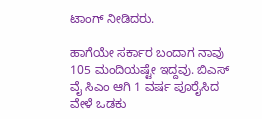ಟಾಂಗ್ ನೀಡಿದರು.

ಹಾಗೆಯೇ ಸರ್ಕಾರ ಬಂದಾಗ ನಾವು 105 ಮಂದಿಯಷ್ಟೇ ಇದ್ದವು. ಬಿಎಸ್ ವೈ ಸಿಎಂ ಆಗಿ 1 ವರ್ಷ ಪೂರೈಸಿದ ವೇಳೆ ಒಡಕು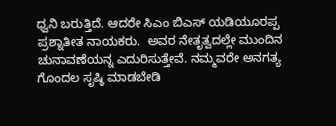ಧ್ವನಿ ಬರುತ್ತಿದೆ. ಆದರೇ ಸಿಎಂ ಬಿಎಸ್ ಯಡಿಯೂರಪ್ಪ ಪ್ರಶ್ನಾತೀತ ನಾಯಕರು.  ಅವರ ನೇತೃತ್ವದಲ್ಲೇ ಮುಂದಿನ ಚುನಾವಣೆಯನ್ನ ಎದುರಿಸುತ್ತೇವೆ. ನಮ್ಮವರೇ ಅನಗತ್ಯ ಗೊಂದಲ ಸೃಷ್ಠಿ ಮಾಡಬೇಡಿ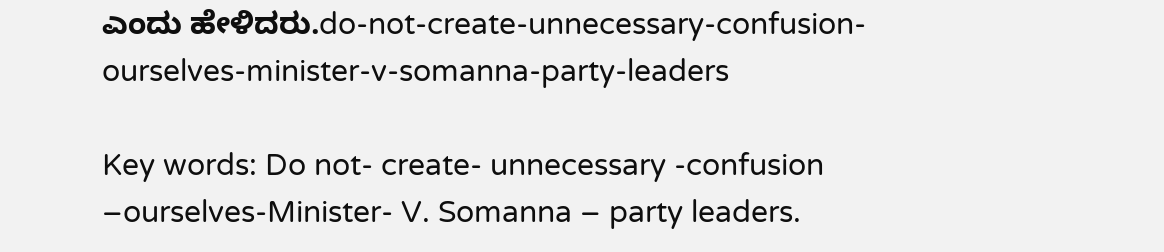ಎಂದು ಹೇಳಿದರು.do-not-create-unnecessary-confusion-ourselves-minister-v-somanna-party-leaders

Key words: Do not- create- unnecessary -confusion –ourselves-Minister- V. Somanna – party leaders.